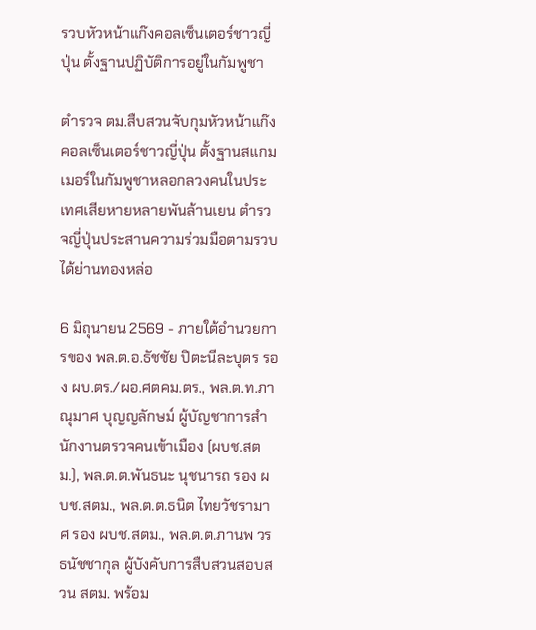รวบหัวหน้าแก๊งคอลเซ็นเตอร์ชาวญี่ปุ่น ตั้งฐานปฏิบัติการอยู่ในกัมพูชา

ตำรวจ ตม.สืบสวนจับกุมหัวหน้าแก๊งคอลเซ็นเตอร์ชาวญี่ปุ่น ตั้งฐานสแกมเมอร์ในกัมพูชาหลอกลวงคนในประเทศเสียหายหลายพันล้านเยน ตำรวจญี่ปุ่นประสานความร่วมมือตามรวบได้ย่านทองหล่อ

6 มิถุนายน 2569 - ภายใต้อำนวยการของ พล.ต.อ.ธัชชัย ปิตะนีละบุตร รอง ผบ.ตร./ผอ.ศตคม.ตร., พล.ต.ท.ภาณุมาศ บุญญลักษม์ ผู้บัญชาการสำนักงานตรวจคนเข้าเมือง (ผบช.สตม.), พล.ต.ต.พันธนะ นุชนารถ รอง ผบช.สตม., พล.ต.ต.ธนิต ไทยวัชรามาศ รอง ผบช.สตม., พล.ต.ต.ภานพ วรธนัชชากุล ผู้บังคับการสืบสวนสอบสวน สตม. พร้อม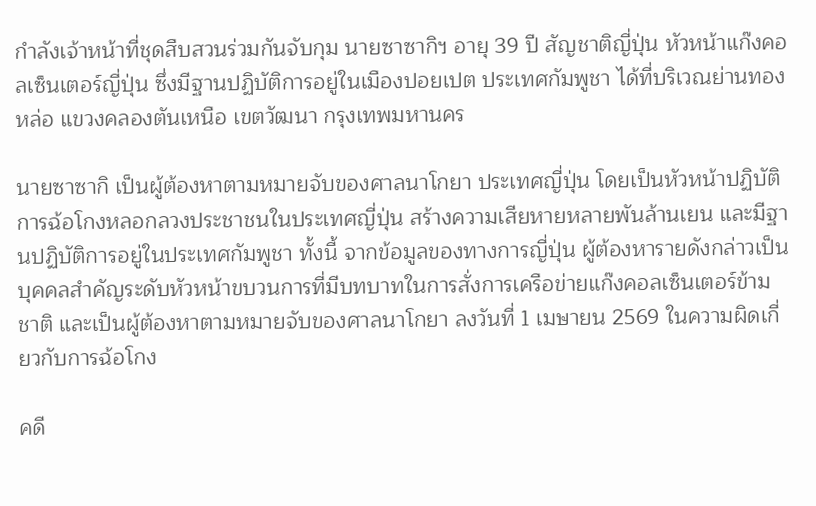กำลังเจ้าหน้าที่ชุดสืบสวนร่วมกันจับกุม นายซาซากิฯ อายุ 39 ปี สัญชาติญี่ปุ่น หัวหน้าแก๊งคอลเซ็นเตอร์ญี่ปุ่น ซึ่งมีฐานปฏิบัติการอยู่ในเมืองปอยเปต ประเทศกัมพูชา ได้ที่บริเวณย่านทองหล่อ แขวงคลองตันเหนือ เขตวัฒนา กรุงเทพมหานคร

นายซาซากิ เป็นผู้ต้องหาตามหมายจับของศาลนาโกยา ประเทศญี่ปุ่น โดยเป็นหัวหน้าปฏิบัติการฉ้อโกงหลอกลวงประชาชนในประเทศญี่ปุ่น สร้างความเสียหายหลายพันล้านเยน และมีฐานปฏิบัติการอยู่ในประเทศกัมพูชา ทั้งนี้ จากข้อมูลของทางการญี่ปุ่น ผู้ต้องหารายดังกล่าวเป็นบุคคลสำคัญระดับหัวหน้าขบวนการที่มีบทบาทในการสั่งการเครือข่ายแก๊งคอลเซ็นเตอร์ข้ามชาติ และเป็นผู้ต้องหาตามหมายจับของศาลนาโกยา ลงวันที่ 1 เมษายน 2569 ในความผิดเกี่ยวกับการฉ้อโกง

คดี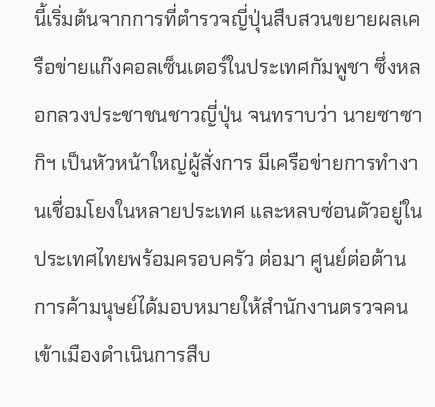นี้เริ่มต้นจากการที่ตำรวจญี่ปุ่นสืบสวนขยายผลเครือข่ายแก๊งคอลเซ็นเตอร์ในประเทศกัมพูชา ซึ่งหลอกลวงประชาชนชาวญี่ปุ่น จนทราบว่า นายซาซากิฯ เป็นหัวหน้าใหญ่ผู้สั่งการ มีเครือข่ายการทำงานเชื่อมโยงในหลายประเทศ และหลบซ่อนตัวอยู่ในประเทศไทยพร้อมครอบครัว ต่อมา ศูนย์ต่อต้านการค้ามนุษย์ได้มอบหมายให้สำนักงานตรวจคนเข้าเมืองดำเนินการสืบ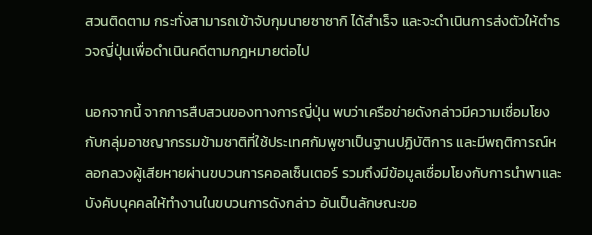สวนติดตาม กระทั่งสามารถเข้าจับกุมนายซาซากิ ได้สำเร็จ และจะดำเนินการส่งตัวให้ตำรวจญี่ปุ่นเพื่อดำเนินคดีตามกฎหมายต่อไป

นอกจากนี้ จากการสืบสวนของทางการญี่ปุ่น พบว่าเครือข่ายดังกล่าวมีความเชื่อมโยงกับกลุ่มอาชญากรรมข้ามชาติที่ใช้ประเทศกัมพูชาเป็นฐานปฏิบัติการ และมีพฤติการณ์หลอกลวงผู้เสียหายผ่านขบวนการคอลเซ็นเตอร์ รวมถึงมีข้อมูลเชื่อมโยงกับการนำพาและบังคับบุคคลให้ทำงานในขบวนการดังกล่าว อันเป็นลักษณะขอ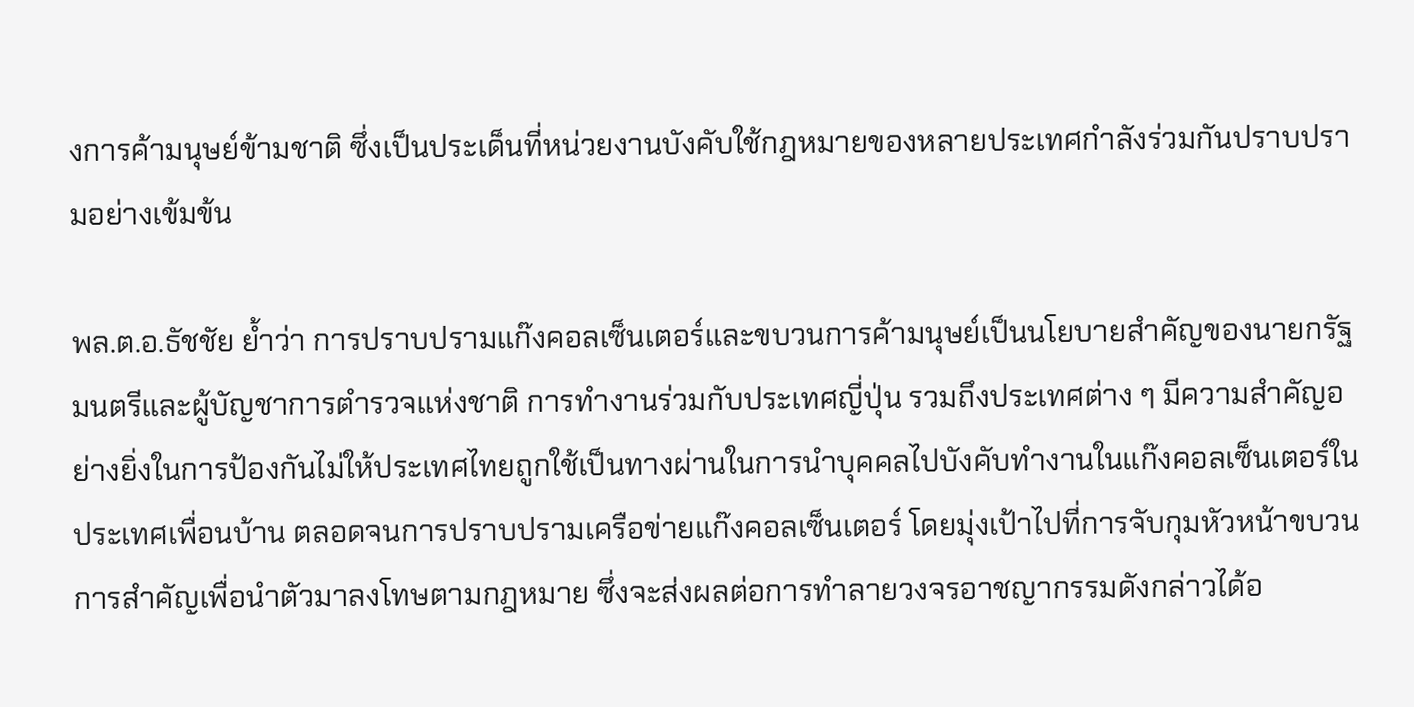งการค้ามนุษย์ข้ามชาติ ซึ่งเป็นประเด็นที่หน่วยงานบังคับใช้กฎหมายของหลายประเทศกำลังร่วมกันปราบปรามอย่างเข้มข้น

พล.ต.อ.ธัชชัย ย้ำว่า การปราบปรามแก๊งคอลเซ็นเตอร์และขบวนการค้ามนุษย์เป็นนโยบายสำคัญของนายกรัฐมนตรีและผู้บัญชาการตำรวจแห่งชาติ การทำงานร่วมกับประเทศญี่ปุ่น รวมถึงประเทศต่าง ๆ มีความสำคัญอย่างยิ่งในการป้องกันไม่ให้ประเทศไทยถูกใช้เป็นทางผ่านในการนำบุคคลไปบังคับทำงานในแก๊งคอลเซ็นเตอร์ในประเทศเพื่อนบ้าน ตลอดจนการปราบปรามเครือข่ายแก๊งคอลเซ็นเตอร์ โดยมุ่งเป้าไปที่การจับกุมหัวหน้าขบวนการสำคัญเพื่อนำตัวมาลงโทษตามกฎหมาย ซึ่งจะส่งผลต่อการทำลายวงจรอาชญากรรมดังกล่าวได้อ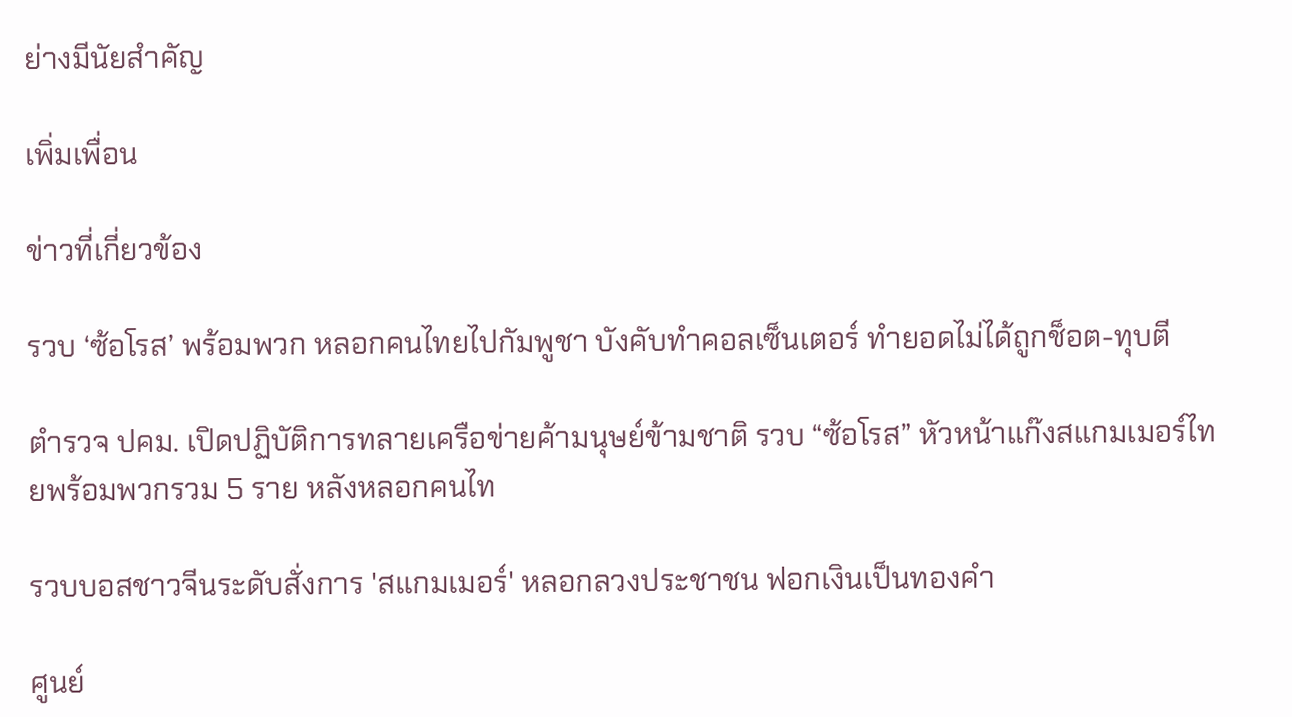ย่างมีนัยสำคัญ

เพิ่มเพื่อน

ข่าวที่เกี่ยวข้อง

รวบ ‘ซ้อโรส’ พร้อมพวก หลอกคนไทยไปกัมพูชา บังคับทำคอลเซ็นเตอร์ ทำยอดไม่ได้ถูกช็อต-ทุบตี

ตำรวจ ปคม. เปิดปฏิบัติการทลายเครือข่ายค้ามนุษย์ข้ามชาติ รวบ “ซ้อโรส” หัวหน้าแก๊งสแกมเมอร์ไทยพร้อมพวกรวม 5 ราย หลังหลอกคนไท

รวบบอสชาวจีนระดับสั่งการ 'สแกมเมอร์' หลอกลวงประชาชน ฟอกเงินเป็นทองคำ

ศูนย์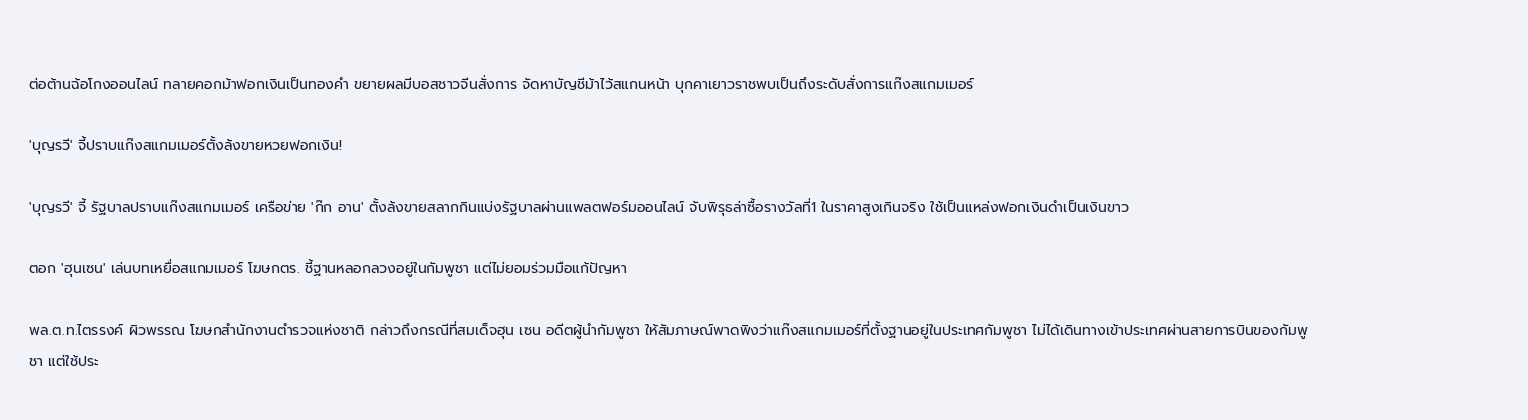ต่อต้านฉ้อโกงออนไลน์ ทลายคอกม้าฟอกเงินเป็นทองคำ ขยายผลมีบอสชาวจีนสั่งการ จัดหาบัญชีม้าไว้สแกนหน้า บุกคาเยาวราชพบเป็นถึงระดับสั่งการแก๊งสแกมเมอร์

'บุญรวี' จี้ปราบแก๊งสแกมเมอร์ตั้งล้งขายหวยฟอกเงิน!

'บุญรวี' จี้ รัฐบาลปราบแก๊งสแกมเมอร์ เครือข่าย 'ก๊ก อาน' ตั้งล้งขายสลากกินแบ่งรัฐบาลผ่านแพลตฟอร์มออนไลน์ จับพิรุธล่าซื้อรางวัลที่1 ในราคาสูงเกินจริง ใช้เป็นแหล่งฟอกเงินดำเป็นเงินขาว

ตอก 'ฮุนเซน' เล่นบทเหยื่อสแกมเมอร์ โฆษกตร. ชี้ฐานหลอกลวงอยู่ในกัมพูชา แต่ไม่ยอมร่วมมือแก้ปัญหา

พล.ต.ท.ไตรรงค์ ผิวพรรณ โฆษกสำนักงานตำรวจแห่งชาติ กล่าวถึงกรณีที่สมเด็จฮุน เซน อดีตผู้นำกัมพูชา ให้สัมภาษณ์พาดพิงว่าแก๊งสแกมเมอร์ที่ตั้งฐานอยู่ในประเทศกัมพูชา ไม่ได้เดินทางเข้าประเทศผ่านสายการบินของกัมพูชา แต่ใช้ประ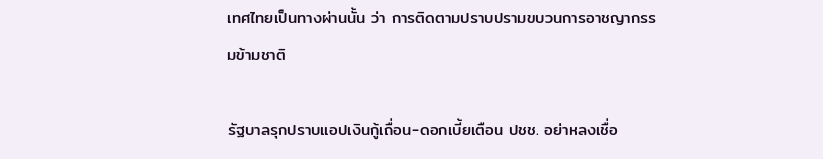เทศไทยเป็นทางผ่านนั้น ว่า การติดตามปราบปรามขบวนการอาชญากรรมข้ามชาติ

รัฐบาลรุกปราบแอปเงินกู้เถื่อน-ดอกเบี้ยเตือน ปชช. อย่าหลงเชื่อ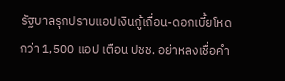รัฐบาลรุกปราบแอปเงินกู้เถื่อน-ดอกเบี้ยโหด กว่า 1,500 แอป เตือน ปชช. อย่าหลงเชื่อคำ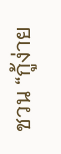ชวน “กู้ง่าย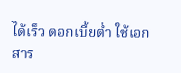ได้เร็ว ดอกเบี้ยต่ำ ใช้เอกสาร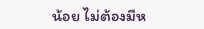น้อย ไม่ต้องมีห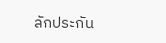ลักประกัน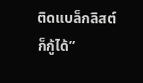ติดแบล็กลิสต์ก็กู้ได้”